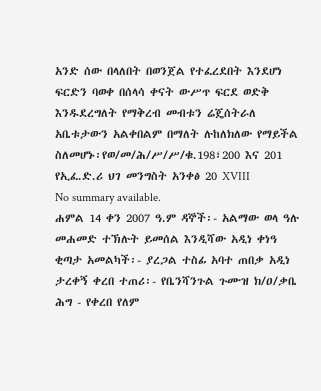አንድ ሰው በላለበት በወንጀል የተፈረደበት እንደሆነ ፍርድን ባወቀ በሰላሳ ቀናት ውሥጥ ፍርደ ወድቅ እንዱደረግለት የማቅረብ መብቱን ሬጄሰትራለ አቤቱታውን አልቀበልም በማለት ሉከለክለው የማይችል ስለመሆኑ፡የወ/መ/ሕ/ሥ/ሥ/ቁ.198፣200 እና 201 የኢፈ.ድ.ሪ ህገ መንግስት አንቀፅ 20 XVIII
No summary available.
ሐምል 14 ቀን 2007 ዓ.ም ዳኞች፡- አልማው ወላ ዓሉ መሐመድ ተኽሉት ይመሰል እንዲሻው አዲነ ቀነዓ ቂጣታ አመልካች፡- ያረጋል ተስፊ አባተ ጠበቃ አዲነ ታረቀኝ ቀረበ ተጠሪ፡- የቤንሻንጉል ጉሙዝ ክ/ዐ/ቃቤ ሕግ - የቀረበ የለም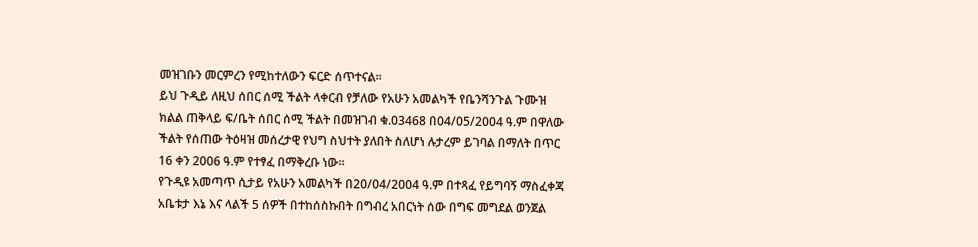መዝገቡን መርምረን የሚከተለውን ፍርድ ሰጥተናል።
ይህ ጉዲይ ለዚህ ሰበር ሰሚ ችልት ላቀርብ የቻለው የአሁን አመልካች የቤንሻንጉል ጉሙዝ ክልል ጠቅላይ ፍ/ቤት ሰበር ሰሚ ችልት በመዝገብ ቁ.03468 በ04/05/2004 ዓ.ም በዋለው ችልት የሰጠው ትዕዛዝ መሰረታዊ የህግ ስህተት ያለበት ስለሆነ ሉታረም ይገባል በማለት በጥር 16 ቀን 2006 ዓ.ም የተፃፈ በማቅረቡ ነው።
የጉዲዩ አመጣጥ ሲታይ የአሁን አመልካች በ20/04/2004 ዓ.ም በተጻፈ የይግባኝ ማስፈቀጃ አቤቱታ እኔ እና ላልች 5 ሰዎች በተከሰስኩበት በግብረ አበርነት ሰው በግፍ መግደል ወንጀል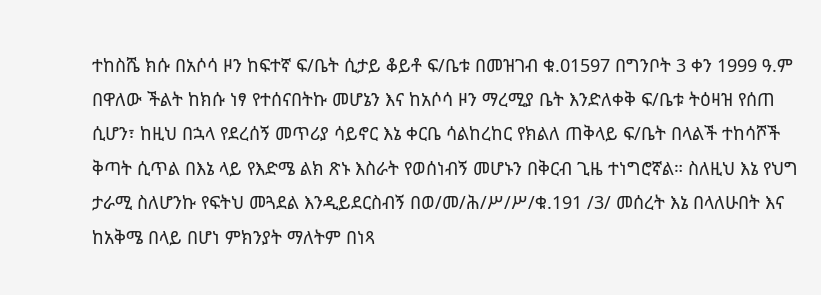ተከስሼ ክሱ በአሶሳ ዞን ከፍተኛ ፍ/ቤት ሲታይ ቆይቶ ፍ/ቤቱ በመዝገብ ቁ.01597 በግንቦት 3 ቀን 1999 ዓ.ም በዋለው ችልት ከክሱ ነፃ የተሰናበትኩ መሆኔን እና ከአሶሳ ዞን ማረሚያ ቤት እንድለቀቅ ፍ/ቤቱ ትዕዛዝ የሰጠ ሲሆን፣ ከዚህ በኋላ የደረሰኝ መጥሪያ ሳይኖር እኔ ቀርቤ ሳልከረከር የክልለ ጠቅላይ ፍ/ቤት በላልች ተከሳሾች ቅጣት ሲጥል በእኔ ላይ የእድሜ ልክ ጽኑ እስራት የወሰነብኝ መሆኑን በቅርብ ጊዜ ተነግሮኛል። ስለዚህ እኔ የህግ ታራሚ ስለሆንኩ የፍትህ መጓደል እንዲይደርስብኝ በወ/መ/ሕ/ሥ/ሥ/ቁ.191 /3/ መሰረት እኔ በላለሁበት እና ከአቅሜ በላይ በሆነ ምክንያት ማለትም በነጻ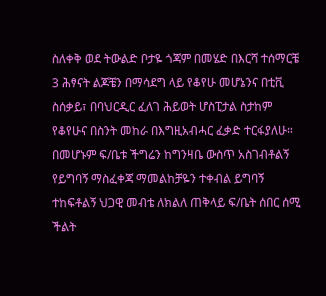ስለቀቅ ወደ ትውልድ ቦታዬ ጎጃም በመሄድ በእርሻ ተሰማርቼ 3 ሕፃናት ልጆቼን በማሳደግ ላይ የቆየሁ መሆኔንና በቲቪ ስሰቃይ፣ በባህርዲር ፈለገ ሕይወት ሆስፒታል ስታከም የቆየሁና በስንት መከራ በእግዚአብሓር ፈቃድ ተርፋያለሁ። በመሆኑም ፍ/ቤቱ ችግሬን ከግንዛቤ ውስጥ አስገብቶልኝ የይግባኝ ማስፈቀጃ ማመልከቻዬን ተቀብል ይግባኝ ተከፍቶልኝ ህጋዊ መብቴ ለክልለ ጠቅላይ ፍ/ቤት ሰበር ሰሚ ችልት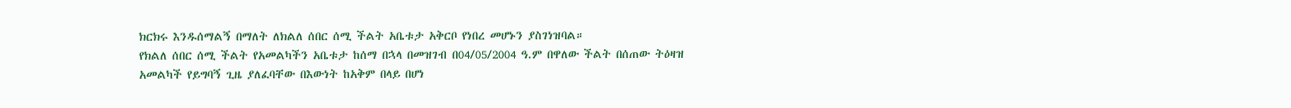ክርክሩ እንዱሰማልኝ በማለት ለክልለ ሰበር ሰሚ ችልት አቤቱታ አቅርቦ የነበረ መሆኑን ያስገነዝባል።
የክልለ ሰበር ሰሚ ችልት የአመልካችን አቤቱታ ከሰማ በኋላ በመዝገብ በ04/05/2004 ዓ.ም በዋለው ችልት በሰጠው ትዕዛዝ አመልካች የይግባኝ ጊዜ ያለፈባቸው በእውነት ከአቅም በላይ በሆነ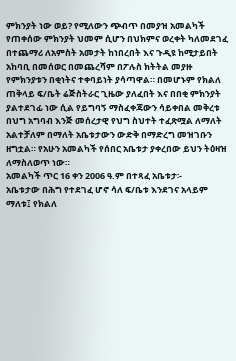ምክንያት ነው ወይ? የሚለውን ጭብጥ በመያዝ አመልካች የጠቀሰው ምክንያት ህመም ሲሆን በህክምና ወረቀት ካለመደገፈ በተጨማሪ ለአምስት አመታት ከነበረበት እና ጉዲዩ ከሚታይበት አከባቢ በመሰወር በመጨረሻም በፖሉስ ክትትል መያዙ የምክንያቱን በቂነትና ተቀባይነት ያሳጣዋል። በመሆኑም የክልለ ጠቅላይ ፍ/ቤት ሬጅስትራር ጊዜው ያለፈበት እና በበቂ ምክንያት ያልተደገፊ ነው ሲል የይግባኝ ማስፈቀጃውን ሳይቀበል መቅረቱ በህግ አግባብ እንጅ መሰረታዊ የህግ ስህተት ተፈጽሟል ለማለት አልተቻለም በማለት አቤቱታውን ውድቅ በማድረግ መዝገቡን ዘግቷል። የአሁን አመልካች የሰበር አቤቱታ ያቀረበው ይህን ትዕዛዝ ለማስለወጥ ነው።
አመልካች ጥር 16 ቀን 2006 ዓ.ም በተጻፈ አቤቱታ፡-
አቤቱታው በሕግ የተደገፈ ሆኖ ሳለ ፍ/ቤቱ እንደገና አላይም ማለቱ፤ የክልለ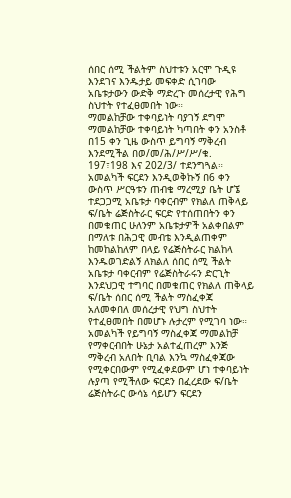ሰበር ሰሚ ችልትም ስህተቱን አርሞ ጉዲዩ እንደገና እንዱታይ መፍቀድ ሲገባው አቤቱታውን ውድቅ ማድረጉ መሰረታዊ የሕግ ስህተት የተፈፀመበት ነው።
ማመልከቻው ተቀባይነት ባያገኝ ደግሞ ማመልከቻው ተቀባይነት ካጣበት ቀን አንስቶ በ15 ቀን ጊዜ ውስጥ ይግባኝ ማቅረብ እንደሚችል በወ/መ/ሕ/ሥ/ሥ/ቁ. 197፣198 እና 202/3/ ተደንግጓል። አመልካች ፍርደን እንዲወቅኩኝ በ6 ቀን ውስጥ ሥርዓቱን ጠብቄ ማረሚያ ቤት ሆኜ ተደጋጋሚ አቤቱታ ባቀርብም የክልለ ጠቅላይ ፍ/ቤት ሬጅስትራር ፍርድ የተሰጠበትን ቀን በመቁጠር ሁለንም አቤቱታዎች አልቀበልም በማለቱ በሕጋዊ መብቴ እንዲልጠቀም ከመከልከለም በላይ የሬጅስትራር ክልከላ እንዱወገድልኝ ለክልለ ሰበር ሰሚ ችልት አቤቱታ ባቀርብም የሬጅስትራሩን ድርጊት እንደህጋዊ ተግባር በመቁጠር የክልለ ጠቅላይ ፍ/ቤት ሰበር ሰሚ ችልት ማስፈቀጃ አለመቀበለ መሰረታዊ የህግ ስህተት የተፈፀመበት በመሆኑ ሉታረም የሚገባ ነው።
አመልካች የይግባኝ ማስፈቀጃ ማመልከቻ የማቀርብበት ሁኔታ አልተፈጠረም እንጅ ማቅረብ አለበት ቢባል እንኳ ማስፈቀጃው የሚቀርበውም የሚፈቀደውም ሆነ ተቀባይነት ሉያጣ የሚችለው ፍርደን በፈረደው ፍ/ቤት ሬጅስትራር ውሳኔ ሳይሆን ፍርደን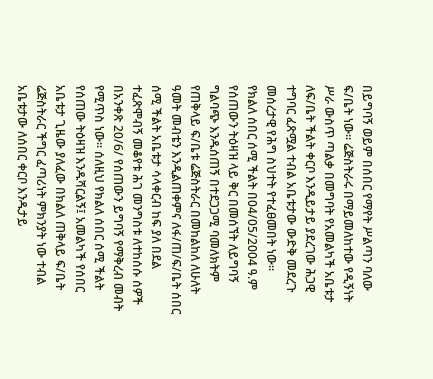በይግባኝ ወይም በሰበር የማየት ሥልጣን ባለው ፍ/ቤት ነው። ሬጅስትራሩ በማይመለከተው የዲኝነት ሥራ ውስጥ ጣልቃ በመግባት የአመልካች አቤቱታ ለፍ/ቤት ችልት ቀርቦ እንዲይታይ ያደረገው ሕጋዊ ተግባር ፈጽሟል ተብል አቤቱታው ውድቅ መደረጉ መሰረታዊ የሕግ ስህተት የተፈፀመበት ነው።
የክልለ ሰበር ሰሚ ችልት በ04/05/2004 ዓ.ም የሰጠውን ትዕዛዝ ላይ ቅር በመሰኘት ለይግባኝ ግልባጭ እንዱሰጠኝ በተደጋጋሚ ባመለክትም የጠቅላይ ፍ/ቤቱ ሬጅስትራር በመከልከለ ለሁለት ዓመት መብቴን እንዲልጠቀምና ለፋ/ጠ/ፍ/ቤት ሰበር ሰሚ ችልት አቤቱታ ሳላቀርብ ከፍ ያለ በደል ተፈጽሞብኝ መቆየቱ ሕገ መንግስቱ ለተከሰሱ ሰዎች በአንቀጽ 20/6/ የሰጠውን ይግባኝ የማቅረብ መብት የሚጥስ ነው። ሰለዚህ የክልለ ሰበር ሰሚ ችልት የሰጠው ትዕዛዝ እንዱሻርልኝ፤ አመልካች የሰበር አቤቱታ ጊዜው ያለፈው በክልለ ጠቅላይ ፍ/ቤት ሬጅስትራር ችግር ፈጣሪነት ምክንያት ነው ተብል አቤቱታው ለሰበር ቀርቦ እንዱታይ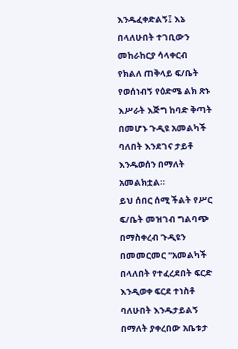እንዱፈቀድልኝ፤ እኔ በላለሁበት ተገቢውን መከራከርያ ሳላቀርብ የክልለ ጠቅላይ ፍ/ቤት የወሰነብኝ የዕድሜ ልክ ጽኑ እሥራት እጅግ ከባድ ቅጣት በመሆኑ ጉዲዩ አመልካች ባለበት እንደገና ታይቶ እንዱወሰን በማለት አመልክቷል።
ይህ ሰበር ሰሚ ችልት የሥር ፍ/ቤት መዝገብ ግልባጭ በማስቀረብ ጉዲዩን በመመርመር "አመልካች በላለበት የተፈረደበት ፍርድ እንዲወቀ ፍርደ ተነስቶ ባለሁበት እንዱታይልኝ በማለት ያቀረበው አቤቱታ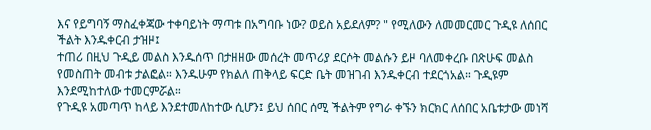እና የይግባኝ ማስፈቀጃው ተቀባይነት ማጣቱ በአግባቡ ነው? ወይስ አይደለም? " የሚለውን ለመመርመር ጉዲዩ ለሰበር ችልት እንዱቀርብ ታዝዞ፤
ተጠሪ በዚህ ጉዲይ መልስ እንዱሰጥ በታዘዘው መሰረት መጥሪያ ደርሶት መልሱን ይዞ ባለመቀረቡ በጽሁፍ መልስ የመስጠት መብቱ ታልፎል። እንዱሁም የክልለ ጠቅላይ ፍርድ ቤት መዝገብ እንዱቀርብ ተደርጎአል። ጉዲዩም እንደሚከተለው ተመርምሯል።
የጉዲዩ አመጣጥ ከላይ እንደተመለከተው ሲሆን፤ ይህ ሰበር ሰሚ ችልትም የግራ ቀኙን ክርክር ለሰበር አቤቱታው መነሻ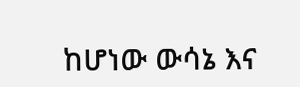ከሆነው ውሳኔ እና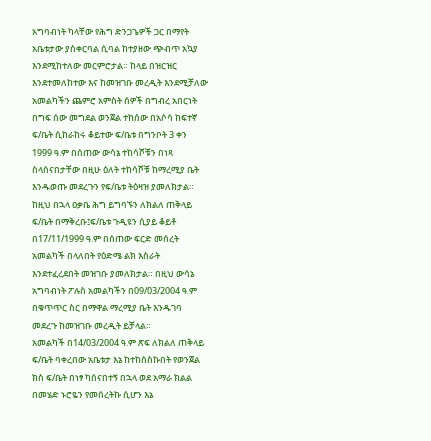አግባብነት ካላቸው የሕግ ድንጋጌዎች ጋር በማየት አቤቱታው ያስቀርባል ሲባል ከተያዘው ጭብጥ አኳያ እንደሚከተለው መርምሮታል። ከላይ በዝርዝር እንደተመለከተው እና ከመዝገቡ መረዲት እንደሚቻለው አመልካችን ጨምሮ አምስት ሰዎች በግብረ አበርነት በግፍ ሰው መግደል ወንጀል ተከሰው በአሶሳ ከፍተኛ ፍ/ቤት ሲከራከሩ ቆይተው ፍ/ቤቱ በግንቦት 3 ቀን 1999 ዓ.ም በሰጠው ውሳኔ ተከሳሾቹን በነጻ ስላሰናበታቸው በዚሁ ዕለት ተከሳሾቹ ከማረሚያ ቤት እንዱወጡ መደረጉን የፍ/ቤቱ ትዕዛዝ ያመለክታል። ከዚህ በኋላ ዐቃቤ ሕግ ይግባኙን ለክልለ ጠቅላይ ፍ/ቤት በማቅረቡ፤ፍ/ቤቱ ጉዲዩን ሲያይ ቆይቶ በ17/11/1999 ዓ.ም በሰጠው ፍርድ መሰረት አመልካች በላለበት የዕድሜ ልክ እስራት እንደተፈረደበት መዝገቡ ያመለክታል። በዚህ ውሳኔ አግባብነት ፖሉስ አመልካችን በ09/03/2004 ዓ.ም በቁጥጥር ስር በማዋል ማረሚያ ቤት እንዱገባ መደረጉ ከመዝገቡ መረዲት ይቻላል።
አመልካች በ14/03/2004 ዓ.ም ጽፍ ለክልለ ጠቅላይ ፍ/ቤት ባቀረበው አቤቱታ እኔ ከተከሰስኩበት የወንጀል ክስ ፍ/ቤት በነፃ ካሰናበተኝ በኋላ ወደ አማራ ክልል በመሄድ ኑሮዬን የመሰረትኩ ሲሆን እኔ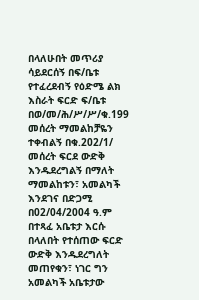በላለሁበት መጥሪያ ሳይደርሰኝ በፍ/ቤቱ የተፈረደብኝ የዕድሜ ልክ እስራት ፍርድ ፍ/ቤቱ በወ/መ/ሕ/ሥ/ሥ/ቁ.199 መሰረት ማመልከቻዬን ተቀብልኝ በቁ.202/1/ መሰረት ፍርደ ውድቅ እንዱደረግልኝ በማለት ማመልከቱን፣ አመልካች እንደገና በድጋሚ በ02/04/2004 ዓ.ም በተጻፈ አቤቱታ እርሱ በላለበት የተሰጠው ፍርድ ውድቅ እንዱደረግለት መጠየቁን፣ ነገር ግን አመልካች አቤቱታው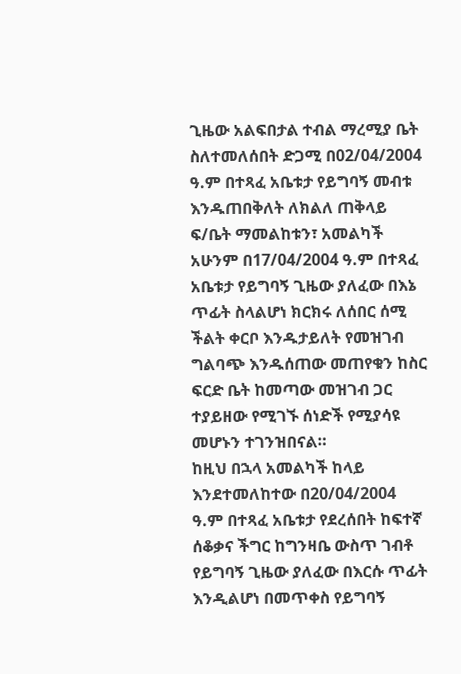ጊዜው አልፍበታል ተብል ማረሚያ ቤት ስለተመለሰበት ድጋሚ በ02/04/2004 ዓ.ም በተጻፈ አቤቱታ የይግባኝ መብቱ እንዱጠበቅለት ለክልለ ጠቅላይ ፍ/ቤት ማመልከቱን፣ አመልካች አሁንም በ17/04/2004 ዓ.ም በተጻፈ አቤቱታ የይግባኝ ጊዜው ያለፈው በእኔ ጥፊት ስላልሆነ ክርክሩ ለሰበር ሰሚ ችልት ቀርቦ እንዱታይለት የመዝገብ ግልባጭ እንዱሰጠው መጠየቁን ከስር ፍርድ ቤት ከመጣው መዝገብ ጋር ተያይዘው የሚገኙ ሰነድች የሚያሳዩ መሆኑን ተገንዝበናል።
ከዚህ በኋላ አመልካች ከላይ እንደተመለከተው በ20/04/2004 ዓ.ም በተጻፈ አቤቱታ የደረሰበት ከፍተኛ ሰቆቃና ችግር ከግንዛቤ ውስጥ ገብቶ የይግባኝ ጊዜው ያለፈው በእርሱ ጥፊት እንዲልሆነ በመጥቀስ የይግባኝ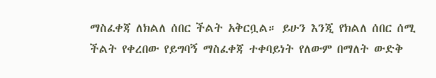ማስፈቀጃ ለክልለ ሰበር ችልት አቅርቧል። ይሁን እንጂ የክልለ ሰበር ሰሚ ችልት የቀረበው የይግባኝ ማስፈቀጃ ተቀባይነት የለውም በማለት ውድቅ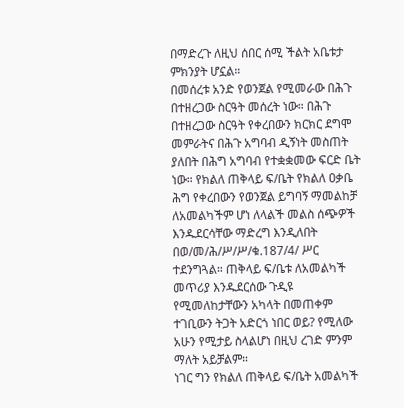በማድረጉ ለዚህ ሰበር ሰሚ ችልት አቤቱታ ምክንያት ሆኗል።
በመሰረቱ አንድ የወንጀል የሚመራው በሕጉ በተዘረጋው ስርዓት መሰረት ነው። በሕጉ በተዘረጋው ስርዓት የቀረበውን ክርክር ደግሞ መምራትና በሕጉ አግባብ ዲኝነት መስጠት ያለበት በሕግ አግባብ የተቋቋመው ፍርድ ቤት ነው። የክልለ ጠቅላይ ፍ/ቤት የክልለ ዐቃቤ ሕግ የቀረበውን የወንጀል ይግባኝ ማመልከቻ ለአመልካችም ሆነ ለላልች መልስ ሰጭዎች እንዱደርሳቸው ማድረግ እንዲለበት በወ/መ/ሕ/ሥ/ሥ/ቁ.187/4/ ሥር ተደንግጓል። ጠቅላይ ፍ/ቤቱ ለአመልካች መጥሪያ እንዱደርሰው ጉዲዩ የሚመለከታቸውን አካላት በመጠቀም ተገቢውን ትጋት አድርጎ ነበር ወይ? የሚለው አሁን የሚታይ ስላልሆነ በዚህ ረገድ ምንም ማለት አይቻልም።
ነገር ግን የክልለ ጠቅላይ ፍ/ቤት አመልካች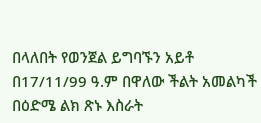በላለበት የወንጀል ይግባኙን አይቶ በ17/11/99 ዓ.ም በዋለው ችልት አመልካች በዕድሜ ልክ ጽኑ እስራት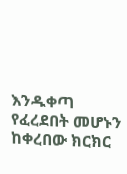እንዱቀጣ የፈረደበት መሆኑን ከቀረበው ክርክር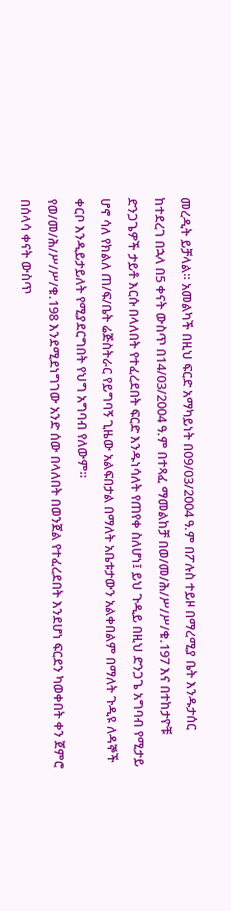መረዲት ይቻላል። አመልካች በዚህ ፍርድ አማካይነት በ09/03/2004 ዓ.ም በፖሉስ ተይዞ በማረሚያ ቤት እንዱታሰር ከተደረገ በኋላ በ5 ቀናት ውስጥ በ14/03/2004 ዓ.ም በተጻፈ ማመልከቻ በወ/መ/ሕ/ሥ/ሥ/ቁ.197 እና በተከታዮቹ ድንጋጌዎች ታይቶ እርሱ በላለበት የተፈረደበት ፍርድ እንዱነሳለት የጠየቀ ስለሆነ፤ ይህ ጉዲይ በዚህ ድንጋጌ አግባብ የሚታይ ሆኖ ሳለ የክልለ ጠ/ፍ/ቤት ሬጅስትራር የይግባኝ ጊዜው አልፍበታል በማለት አቤቱታውን አልቀበልም በማለት ጉዲዩ ለዳኞች ቀርቦ እንዲይታይለት የሚያደርግበት የህግ አግባብ የለውም።
የወ/መ/ሕ/ሥ/ሥ/ቁ.198 እንደሚደነግገው አንድ ሰው በላለበት በወንጀል የተፈረደበት እንደሆነ ፍርደን ካወቀበት ቀን ጀምሮ በሰላሳ ቀናት ውስጥ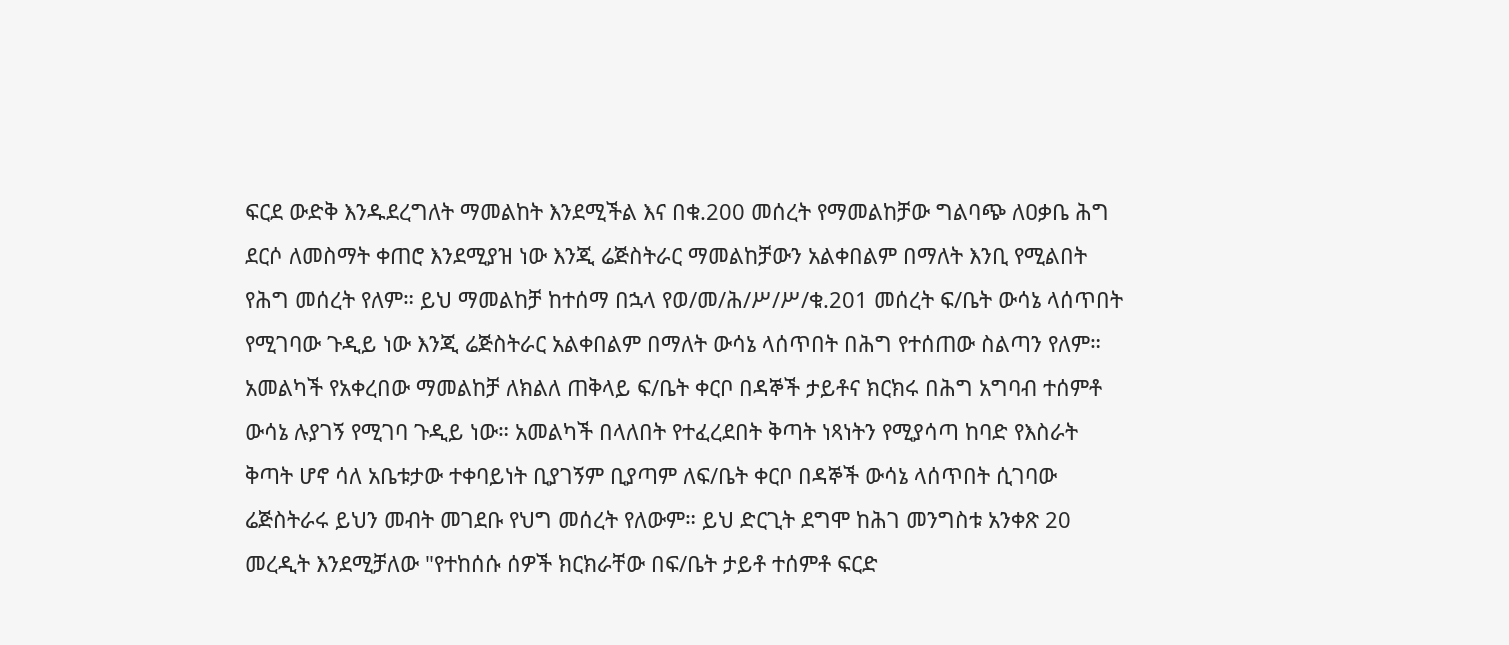ፍርደ ውድቅ እንዱደረግለት ማመልከት እንደሚችል እና በቁ.200 መሰረት የማመልከቻው ግልባጭ ለዐቃቤ ሕግ ደርሶ ለመስማት ቀጠሮ እንደሚያዝ ነው እንጂ ሬጅስትራር ማመልከቻውን አልቀበልም በማለት እንቢ የሚልበት የሕግ መሰረት የለም። ይህ ማመልከቻ ከተሰማ በኋላ የወ/መ/ሕ/ሥ/ሥ/ቁ.201 መሰረት ፍ/ቤት ውሳኔ ላሰጥበት የሚገባው ጉዲይ ነው እንጂ ሬጅስትራር አልቀበልም በማለት ውሳኔ ላሰጥበት በሕግ የተሰጠው ስልጣን የለም። አመልካች የአቀረበው ማመልከቻ ለክልለ ጠቅላይ ፍ/ቤት ቀርቦ በዳኞች ታይቶና ክርክሩ በሕግ አግባብ ተሰምቶ ውሳኔ ሉያገኝ የሚገባ ጉዲይ ነው። አመልካች በላለበት የተፈረደበት ቅጣት ነጻነትን የሚያሳጣ ከባድ የእስራት ቅጣት ሆኖ ሳለ አቤቱታው ተቀባይነት ቢያገኝም ቢያጣም ለፍ/ቤት ቀርቦ በዳኞች ውሳኔ ላሰጥበት ሲገባው ሬጅስትራሩ ይህን መብት መገደቡ የህግ መሰረት የለውም። ይህ ድርጊት ደግሞ ከሕገ መንግስቱ አንቀጽ 20 መረዲት እንደሚቻለው "የተከሰሱ ሰዎች ክርክራቸው በፍ/ቤት ታይቶ ተሰምቶ ፍርድ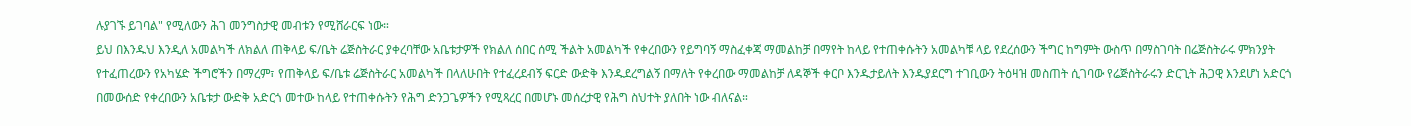ሉያገኙ ይገባል" የሚለውን ሕገ መንግስታዊ መብቱን የሚሸራርፍ ነው።
ይህ በእንዱህ እንዲለ አመልካች ለክልለ ጠቅላይ ፍ/ቤት ሬጅስትራር ያቀረባቸው አቤቱታዎች የክልለ ሰበር ሰሚ ችልት አመልካች የቀረበውን የይግባኝ ማስፈቀጃ ማመልከቻ በማየት ከላይ የተጠቀሱትን አመልካቹ ላይ የደረሰውን ችግር ከግምት ውስጥ በማስገባት በሬጅስትራሩ ምክንያት የተፈጠረውን የአካሄድ ችግሮችን በማረም፣ የጠቅላይ ፍ/ቤቱ ሬጅስትራር አመልካች በላለሁበት የተፈረደብኝ ፍርድ ውድቅ እንዱደረግልኝ በማለት የቀረበው ማመልከቻ ለዳኞች ቀርቦ እንዱታይለት እንዱያደርግ ተገቢውን ትዕዛዝ መስጠት ሲገባው የሬጅስትራሩን ድርጊት ሕጋዊ እንደሆነ አድርጎ በመውሰድ የቀረበውን አቤቱታ ውድቅ አድርጎ መተው ከላይ የተጠቀሱትን የሕግ ድንጋጌዎችን የሚጻረር በመሆኑ መሰረታዊ የሕግ ስህተት ያለበት ነው ብለናል።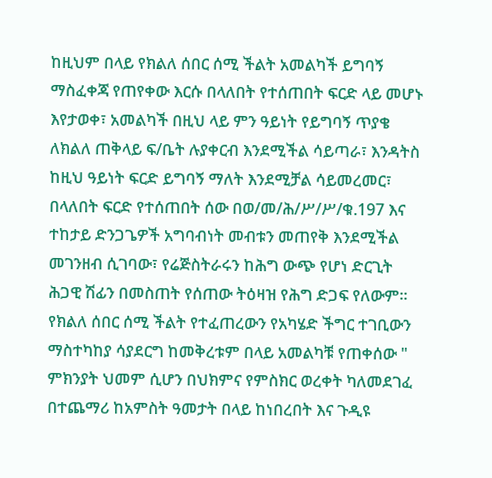ከዚህም በላይ የክልለ ሰበር ሰሚ ችልት አመልካች ይግባኝ ማስፈቀጃ የጠየቀው እርሱ በላለበት የተሰጠበት ፍርድ ላይ መሆኑ እየታወቀ፣ አመልካች በዚህ ላይ ምን ዓይነት የይግባኝ ጥያቄ ለክልለ ጠቅላይ ፍ/ቤት ሉያቀርብ እንደሚችል ሳይጣራ፣ እንዳትስ ከዚህ ዓይነት ፍርድ ይግባኝ ማለት እንደሚቻል ሳይመረመር፣ በላለበት ፍርድ የተሰጠበት ሰው በወ/መ/ሕ/ሥ/ሥ/ቁ.197 እና ተከታይ ድንጋጌዎች አግባብነት መብቱን መጠየቅ እንደሚችል መገንዘብ ሲገባው፣ የሬጅስትራሩን ከሕግ ውጭ የሆነ ድርጊት ሕጋዊ ሽፊን በመስጠት የሰጠው ትዕዛዝ የሕግ ድጋፍ የለውም።
የክልለ ሰበር ሰሚ ችልት የተፈጠረውን የአካሄድ ችግር ተገቢውን ማስተካከያ ሳያደርግ ከመቅረቱም በላይ አመልካቹ የጠቀሰው " ምክንያት ህመም ሲሆን በህክምና የምስክር ወረቀት ካለመደገፈ በተጨማሪ ከአምስት ዓመታት በላይ ከነበረበት እና ጉዲዩ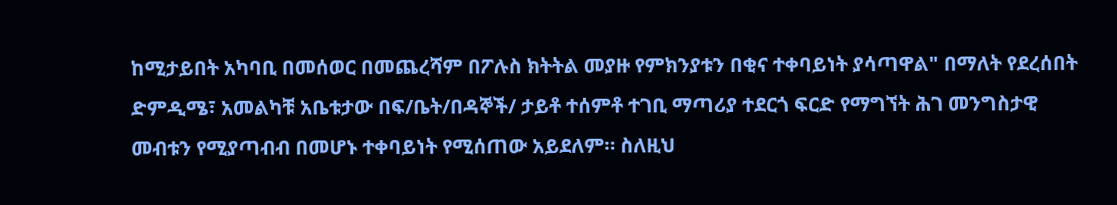ከሚታይበት አካባቢ በመሰወር በመጨረሻም በፖሉስ ክትትል መያዙ የምክንያቱን በቂና ተቀባይነት ያሳጣዋል" በማለት የደረሰበት ድምዲሜ፣ አመልካቹ አቤቱታው በፍ/ቤት/በዳኞች/ ታይቶ ተሰምቶ ተገቢ ማጣሪያ ተደርጎ ፍርድ የማግኘት ሕገ መንግስታዊ መብቱን የሚያጣብብ በመሆኑ ተቀባይነት የሚሰጠው አይደለም። ስለዚህ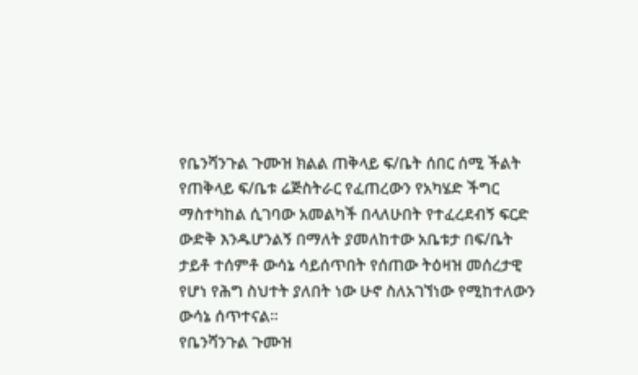የቤንሻንጉል ጉሙዝ ክልል ጠቅላይ ፍ/ቤት ሰበር ሰሚ ችልት የጠቅላይ ፍ/ቤቱ ሬጅስትራር የፈጠረውን የአካሄድ ችግር ማስተካከል ሲገባው አመልካች በላለሁበት የተፈረደብኝ ፍርድ ውድቅ እንዱሆንልኝ በማለት ያመለከተው አቤቱታ በፍ/ቤት ታይቶ ተሰምቶ ውሳኔ ሳይሰጥበት የሰጠው ትዕዛዝ መሰረታዊ የሆነ የሕግ ስህተት ያለበት ነው ሁኖ ስለአገኘነው የሚከተለውን ውሳኔ ሰጥተናል።
የቤንሻንጉል ጉሙዝ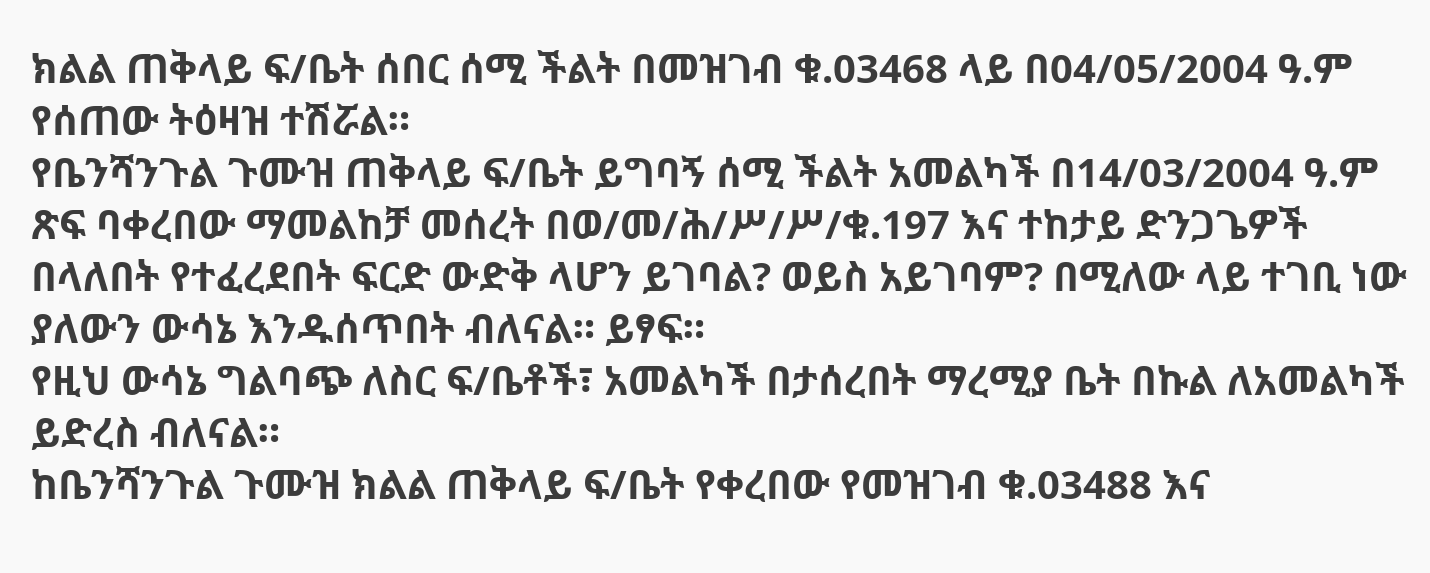ክልል ጠቅላይ ፍ/ቤት ሰበር ሰሚ ችልት በመዝገብ ቁ.03468 ላይ በ04/05/2004 ዓ.ም የሰጠው ትዕዛዝ ተሽሯል።
የቤንሻንጉል ጉሙዝ ጠቅላይ ፍ/ቤት ይግባኝ ሰሚ ችልት አመልካች በ14/03/2004 ዓ.ም ጽፍ ባቀረበው ማመልከቻ መሰረት በወ/መ/ሕ/ሥ/ሥ/ቁ.197 እና ተከታይ ድንጋጌዎች በላለበት የተፈረደበት ፍርድ ውድቅ ላሆን ይገባል? ወይስ አይገባም? በሚለው ላይ ተገቢ ነው ያለውን ውሳኔ እንዱሰጥበት ብለናል። ይፃፍ።
የዚህ ውሳኔ ግልባጭ ለስር ፍ/ቤቶች፣ አመልካች በታሰረበት ማረሚያ ቤት በኩል ለአመልካች ይድረስ ብለናል።
ከቤንሻንጉል ጉሙዝ ክልል ጠቅላይ ፍ/ቤት የቀረበው የመዝገብ ቁ.03488 እና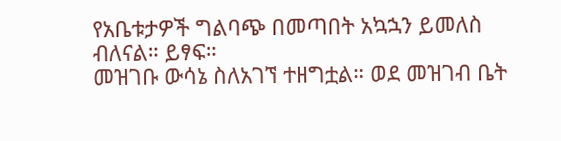የአቤቱታዎች ግልባጭ በመጣበት አኳኋን ይመለስ ብለናል። ይፃፍ።
መዝገቡ ውሳኔ ስለአገኘ ተዘግቷል። ወደ መዝገብ ቤት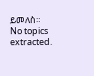ይመለስ።
No topics extracted.